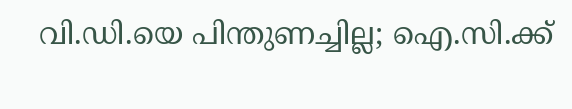വി.ഡി.യെ പിന്തുണച്ചില്ല; ഐ.സി.ക്ക്‌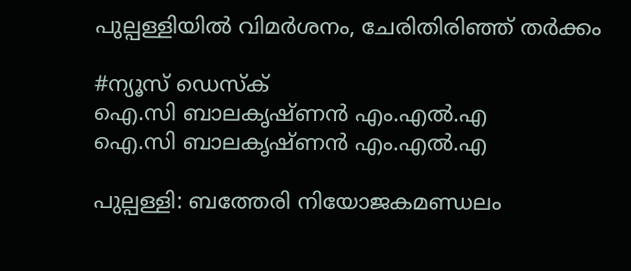പുല്പള്ളിയിൽ വിമർശനം, ചേരിതിരിഞ്ഞ് തർക്കം

#ന്യൂസ് ഡെസ്ക്
ഐ.സി ബാലകൃഷ്ണൻ എം.എൽ.എ
ഐ.സി ബാലകൃഷ്ണൻ എം.എൽ.എ

പുല്പള്ളി: ബത്തേരി നിയോജകമണ്ഡലം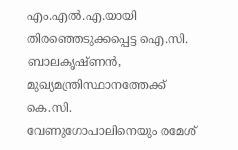എം.എൽ.എ.യായി തിരഞ്ഞെടുക്കപ്പെട്ട ഐ.സി. ബാലകൃഷ്ണൻ, മുഖ്യമന്ത്രിസ്ഥാനത്തേക്ക് കെ.സി. വേണുഗോപാലിനെയും രമേശ്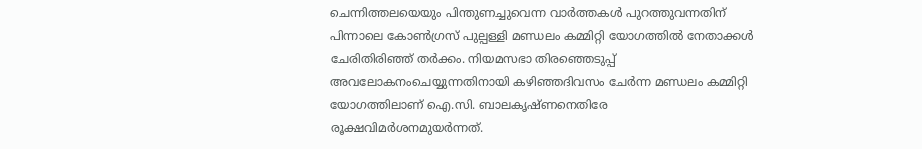ചെന്നിത്തലയെയും പിന്തുണച്ചുവെന്ന വാർത്തകൾ പുറത്തുവന്നതിന് പിന്നാലെ കോൺഗ്രസ് പുല്പള്ളി മണ്ഡലം കമ്മിറ്റി യോഗത്തിൽ നേതാക്കൾ ചേരിതിരിഞ്ഞ് തർക്കം. നിയമസഭാ തിരഞ്ഞെടുപ്പ് അവലോകനംചെയ്യുന്നതിനായി കഴിഞ്ഞദിവസം ചേർന്ന മണ്ഡലം കമ്മിറ്റി യോഗത്തിലാണ് ഐ.സി. ബാലകൃഷ്ണനെതിരേ രൂക്ഷവിമർശനമുയർന്നത്.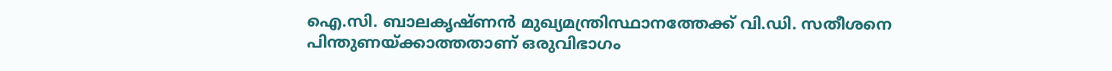ഐ.സി. ബാലകൃഷ്ണൻ മുഖ്യമന്ത്രിസ്ഥാനത്തേക്ക് വി.ഡി. സതീശനെ പിന്തുണയ്ക്കാത്തതാണ് ഒരുവിഭാഗം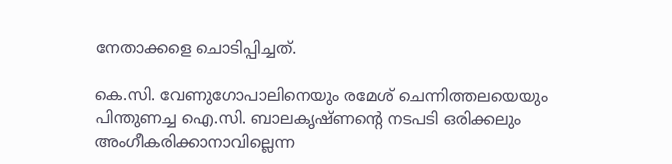നേതാക്കളെ ചൊടിപ്പിച്ചത്.

കെ.സി. വേണുഗോപാലിനെയും രമേശ് ചെന്നിത്തലയെയും പിന്തുണച്ച ഐ.സി. ബാലകൃഷ്ണന്റെ നടപടി ഒരിക്കലും അംഗീകരിക്കാനാവില്ലെന്ന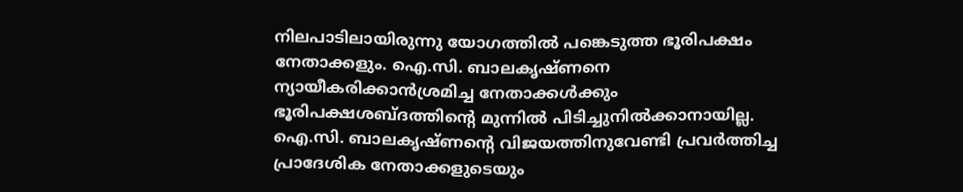നിലപാടിലായിരുന്നു യോഗത്തിൽ പങ്കെടുത്ത ഭൂരിപക്ഷം നേതാക്കളും. ഐ.സി. ബാലകൃഷ്ണനെ ന്യായീകരിക്കാൻശ്രമിച്ച നേതാക്കൾക്കും ഭൂരിപക്ഷശബ്ദത്തിന്റെ മുന്നിൽ പിടിച്ചുനിൽക്കാനായില്ല. ഐ.സി. ബാലകൃഷ്ണന്റെ വിജയത്തിനുവേണ്ടി പ്രവർത്തിച്ച പ്രാദേശിക നേതാക്കളുടെയും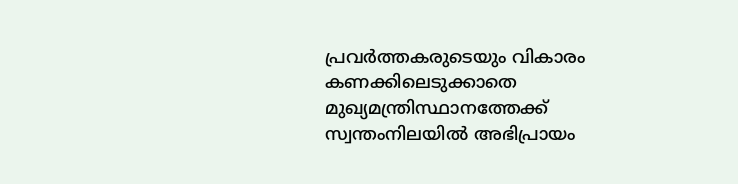പ്രവർത്തകരുടെയും വികാരം കണക്കിലെടുക്കാതെ മുഖ്യമന്ത്രിസ്ഥാനത്തേക്ക് സ്വന്തംനിലയിൽ അഭിപ്രായം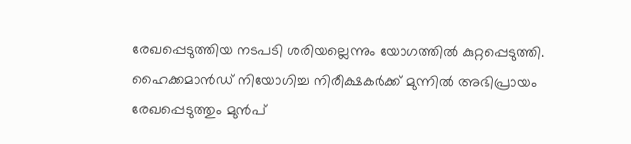രേഖപ്പെടുത്തിയ നടപടി ശരിയല്ലെന്നും യോഗത്തിൽ കുറ്റപ്പെടുത്തി. ഹൈക്കമാൻഡ് നിയോഗിച്ച നിരീക്ഷകർക്ക് മുന്നിൽ അഭിപ്രായം രേഖപ്പെടുത്തും മുൻപ്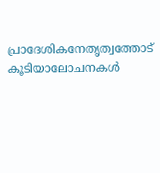പ്രാദേശികനേതൃത്വത്തോട് കൂടിയാലോചനകൾ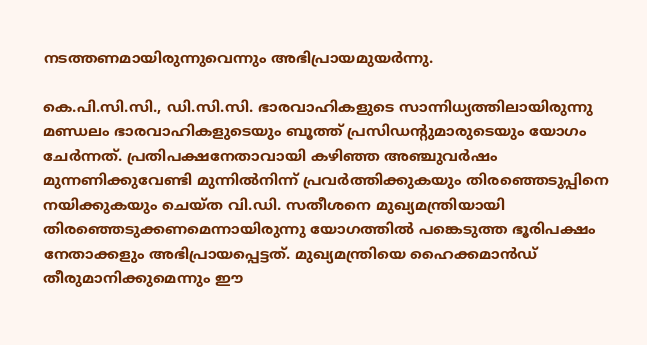നടത്തണമായിരുന്നുവെന്നും അഭിപ്രായമുയർന്നു.

കെ.പി.സി.സി., ഡി.സി.സി. ഭാരവാഹികളുടെ സാന്നിധ്യത്തിലായിരുന്നു മണ്ഡലം ഭാരവാഹികളുടെയും ബൂത്ത് പ്രസിഡന്റുമാരുടെയും യോഗം ചേർന്നത്. പ്രതിപക്ഷനേതാവായി കഴിഞ്ഞ അഞ്ചുവർഷം മുന്നണിക്കുവേണ്ടി മുന്നിൽനിന്ന് പ്രവർത്തിക്കുകയും തിരഞ്ഞെടുപ്പിനെ നയിക്കുകയും ചെയ്ത വി.ഡി. സതീശനെ മുഖ്യമന്ത്രിയായി തിരഞ്ഞെടുക്കണമെന്നായിരുന്നു യോഗത്തിൽ പങ്കെടുത്ത ഭൂരിപക്ഷം നേതാക്കളും അഭിപ്രായപ്പെട്ടത്. മുഖ്യമന്ത്രിയെ ഹൈക്കമാൻഡ് തീരുമാനിക്കുമെന്നും ഈ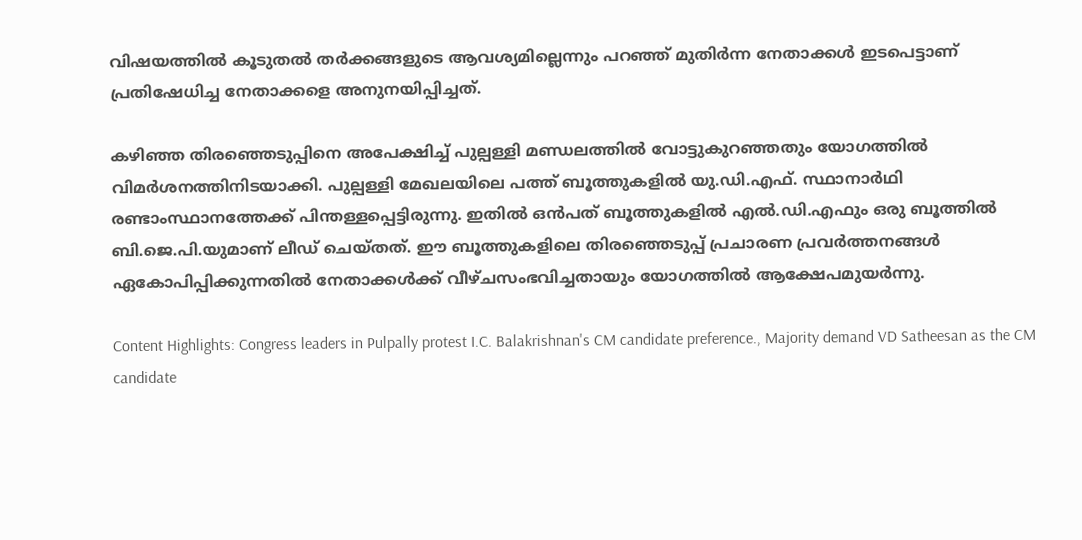വിഷയത്തിൽ കൂടുതൽ തർക്കങ്ങളുടെ ആവശ്യമില്ലെന്നും പറഞ്ഞ് മുതിർന്ന നേതാക്കൾ ഇടപെട്ടാണ് പ്രതിഷേധിച്ച നേതാക്കളെ അനുനയിപ്പിച്ചത്.

കഴിഞ്ഞ തിരഞ്ഞെടുപ്പിനെ അപേക്ഷിച്ച് പുല്പള്ളി മണ്ഡലത്തിൽ വോട്ടുകുറഞ്ഞതും യോഗത്തിൽ വിമർശനത്തിനിടയാക്കി. പുല്പള്ളി മേഖലയിലെ പത്ത് ബൂത്തുകളിൽ യു.ഡി.എഫ്. സ്ഥാനാർഥി രണ്ടാംസ്ഥാനത്തേക്ക് പിന്തള്ളപ്പെട്ടിരുന്നു. ഇതിൽ ഒൻപത് ബൂത്തുകളിൽ എൽ.ഡി.എഫും ഒരു ബൂത്തിൽ ബി.ജെ.പി.യുമാണ് ലീഡ് ചെയ്തത്. ഈ ബൂത്തുകളിലെ തിരഞ്ഞെടുപ്പ് പ്രചാരണ പ്രവർത്തനങ്ങൾ ഏകോപിപ്പിക്കുന്നതിൽ നേതാക്കൾക്ക് വീഴ്ചസംഭവിച്ചതായും യോഗത്തിൽ ആക്ഷേപമുയർന്നു.

Content Highlights: Congress leaders in Pulpally protest I.C. Balakrishnan's CM candidate preference., Majority demand VD Satheesan as the CM candidate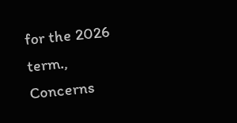for the 2026 term., Concerns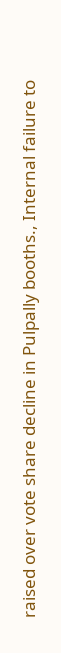raised over vote share decline in Pulpally booths., Internal failure to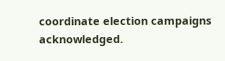coordinate election campaigns acknowledged.